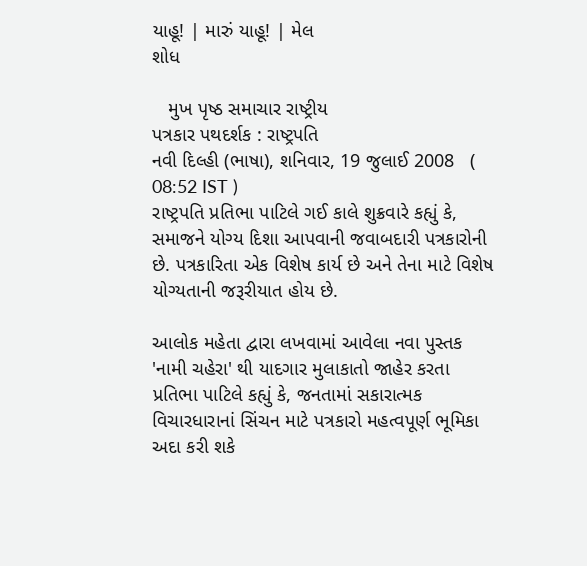યાહૂ! | મારું યાહૂ! | મેલ
શોધ

   મુખ પૃષ્ઠ સમાચાર રાષ્ટ્રીય
પત્રકાર પથદર્શક : રાષ્ટ્રપતિ
નવી દિલ્હી (ભાષા), શનિવાર, 19 જુલાઈ 2008   ( 08:52 IST )
રાષ્ટ્રપતિ પ્રતિભા પાટિલે ગઈ કાલે શુક્રવારે કહ્યું કે, સમાજને યોગ્ય દિશા આપવાની જવાબદારી પત્રકારોની છે. પત્રકારિતા એક વિશેષ કાર્ય છે અને તેના માટે વિશેષ યોગ્યતાની જરૂરીયાત હોય છે.

આલોક મહેતા દ્વારા લખવામાં આવેલા નવા પુસ્તક 'નામી ચહેરા' થી યાદગાર મુલાકાતો જાહેર કરતા પ્રતિભા પાટિલે કહ્યું કે, જનતામાં સકારાત્મક વિચારધારાનાં સિંચન માટે પત્રકારો મહત્વપૂર્ણ ભૂમિકા અદા કરી શકે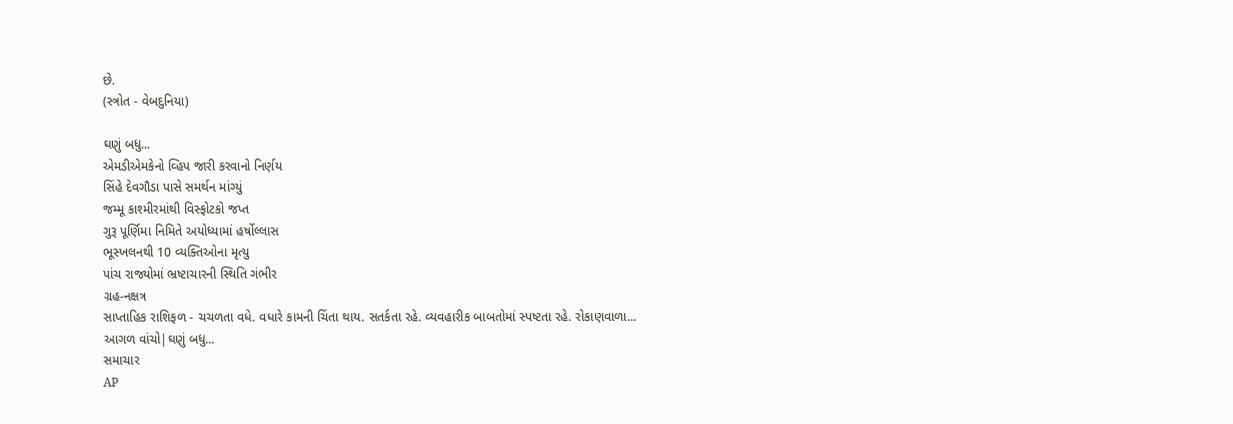છે.
(સ્ત્રોત - વેબદુનિયા)

ઘણું બધુ...
એમડીએમકેનો વ્હિપ જારી કરવાનો નિર્ણય
સિંહે દેવગૌડા પાસે સમર્થન માંગ્યું
જમ્મૂ કાશ્મીરમાંથી વિસ્ફોટકો જપ્ત
ગુરૂ પૂર્ણિમા નિમિતે અયોધ્યામાં હર્ષોલ્લાસ
ભૂસ્ખલનથી 10 વ્યક્તિઓના મૃત્યુ
પાંચ રાજ્યોમાં ભ્રષ્ટાચારની સ્થિતિ ગંભીર
ગ્રહ-નક્ષત્ર
સાપ્તાહિક રાશિફળ - ચચળતા વધે. વધારે કામની ચિંતા થાય. સતર્કતા રહે. વ્યવહારીક બાબતોમાં સ્પષ્ટતા રહે. રોકાણવાળા...
આગળ વાંચો|ઘણું બધુ...
સમાચાર
AP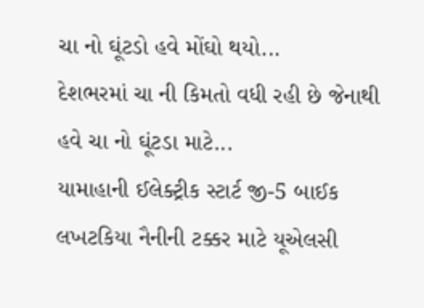ચા નો ઘૂંટડો હવે મોંઘો થયો...
દેશભરમાં ચા ની કિમતો વધી રહી છે જેનાથી હવે ચા નો ઘૂંટડા માટે...
યામાહાની ઈલેક્ટ્રીક સ્ટાર્ટ જી-5 બાઈક
લખટકિયા નૈનીની ટક્કર માટે યૂએલસી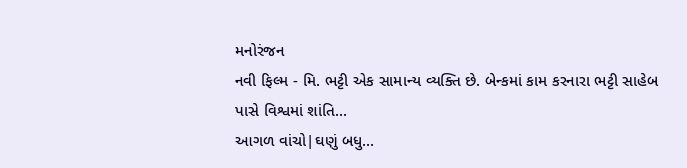મનોરંજન
નવી ફિલ્મ - મિ. ભટ્ટી એક સામાન્ય વ્યક્તિ છે. બેન્કમાં કામ કરનારા ભટ્ટી સાહેબ પાસે વિશ્વમાં શાંતિ...
આગળ વાંચો|ઘણું બધુ...